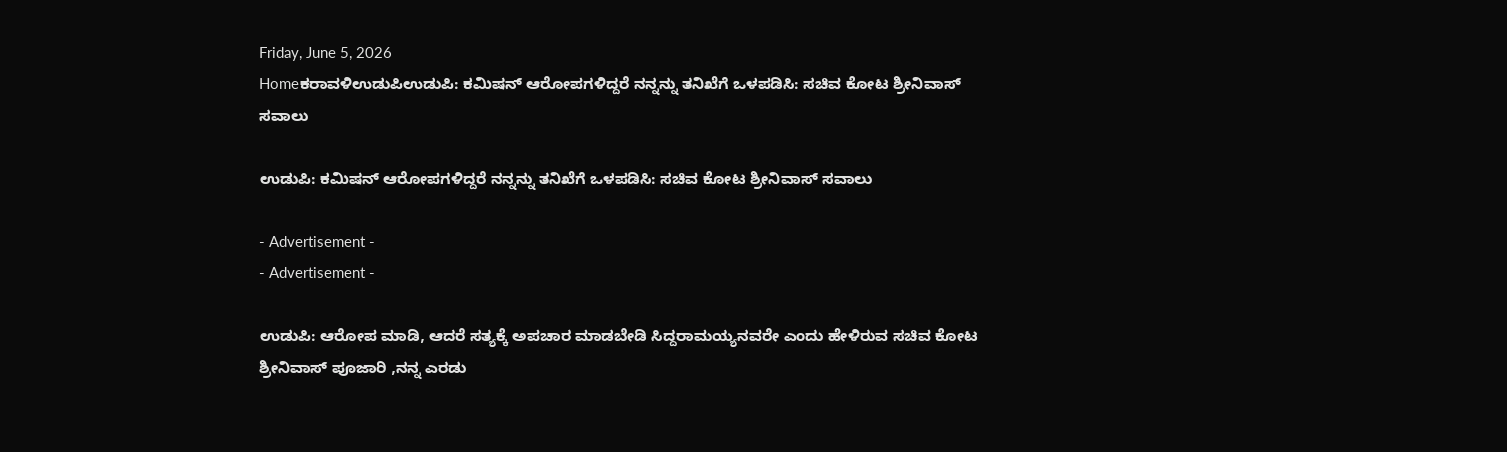Friday, June 5, 2026
Homeಕರಾವಳಿಉಡುಪಿಉಡುಪಿ: ಕಮಿಷನ್ ಆರೋಪಗಳಿದ್ದರೆ ನನ್ನನ್ನು ತನಿಖೆಗೆ ಒಳಪಡಿಸಿ: ಸಚಿವ ಕೋಟ ಶ್ರೀನಿವಾಸ್‌ ಸವಾಲು

ಉಡುಪಿ: ಕಮಿಷನ್ ಆರೋಪಗಳಿದ್ದರೆ ನನ್ನನ್ನು ತನಿಖೆಗೆ ಒಳಪಡಿಸಿ: ಸಚಿವ ಕೋಟ ಶ್ರೀನಿವಾಸ್‌ ಸವಾಲು

- Advertisement -
- Advertisement -

ಉಡುಪಿ: ಆರೋಪ ಮಾಡಿ, ಆದರೆ ಸತ್ಯಕ್ಕೆ ಅಪಚಾರ ಮಾಡಬೇಡಿ ಸಿದ್ದರಾಮಯ್ಯನವರೇ ಎಂದು ಹೇಳಿರುವ ಸಚಿವ ಕೋಟ ಶ್ರೀನಿವಾಸ್ ಪೂಜಾರಿ ,ನನ್ನ ಎರಡು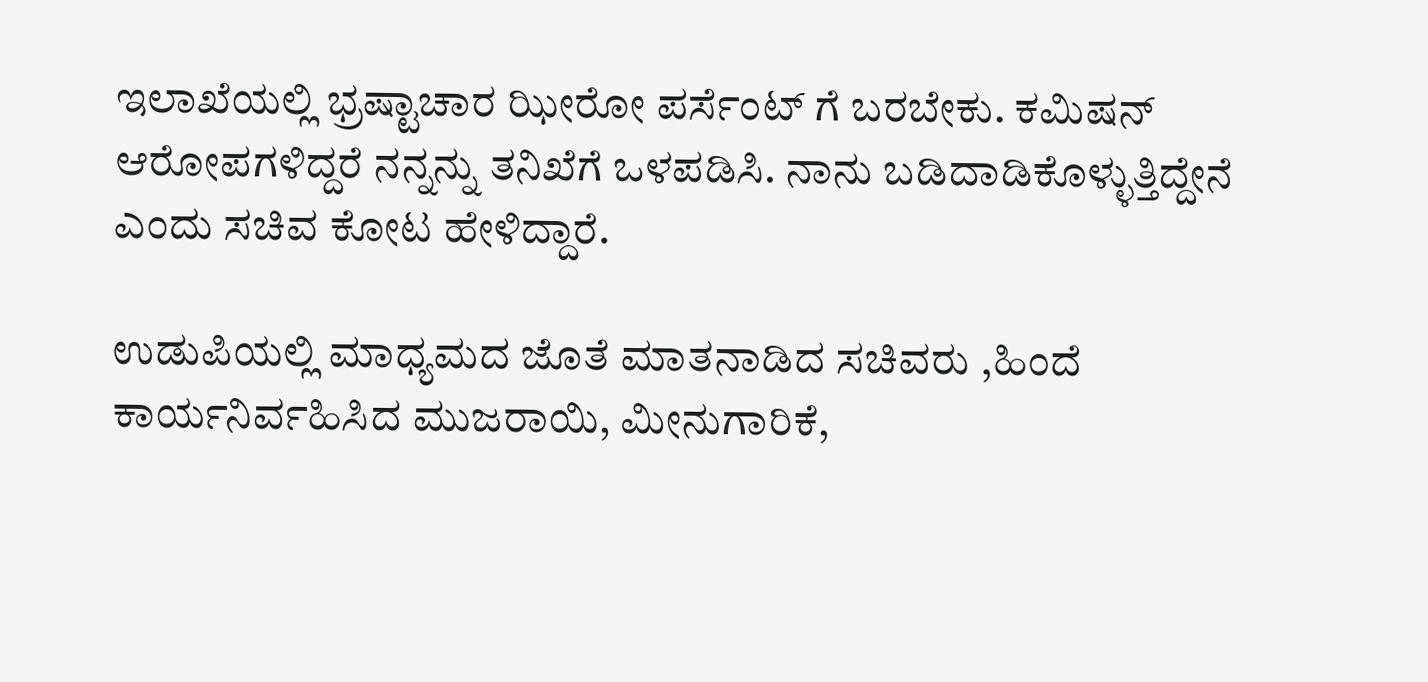ಇಲಾಖೆಯಲ್ಲಿ ಭ್ರಷ್ಟಾಚಾರ ಝೀರೋ ಪರ್ಸೆಂಟ್ ಗೆ ಬರಬೇಕು. ಕಮಿಷನ್ ಆರೋಪಗಳಿದ್ದರೆ ನನ್ನನ್ನು ತನಿಖೆಗೆ ಒಳಪಡಿಸಿ. ನಾನು ಬಡಿದಾಡಿಕೊಳ್ಳುತ್ತಿದ್ದೇನೆ ಎಂದು ಸಚಿವ ಕೋಟ ಹೇಳಿದ್ದಾರೆ.

ಉಡುಪಿಯಲ್ಲಿ ಮಾಧ್ಯಮದ ಜೊತೆ ಮಾತನಾಡಿದ ಸಚಿವರು ,ಹಿಂದೆ ಕಾರ್ಯನಿರ್ವಹಿಸಿದ ಮುಜರಾಯಿ, ಮೀನುಗಾರಿಕೆ,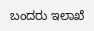ಬಂದರು ಇಲಾಖೆ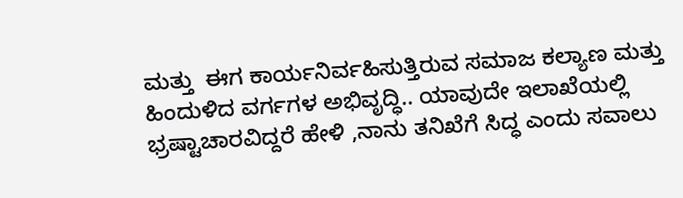ಮತ್ತು  ಈಗ ಕಾರ್ಯನಿರ್ವಹಿಸುತ್ತಿರುವ ಸಮಾಜ ಕಲ್ಯಾಣ ಮತ್ತು ಹಿಂದುಳಿದ ವರ್ಗಗಳ ಅಭಿವೃದ್ಧಿ.. ಯಾವುದೇ ಇಲಾಖೆಯಲ್ಲಿ ಭ್ರಷ್ಟಾಚಾರವಿದ್ದರೆ ಹೇಳಿ ,ನಾನು ತನಿಖೆಗೆ ಸಿದ್ಧ ಎಂದು ಸವಾಲು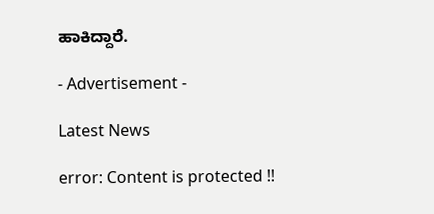ಹಾಕಿದ್ದಾರೆ.

- Advertisement -

Latest News

error: Content is protected !!